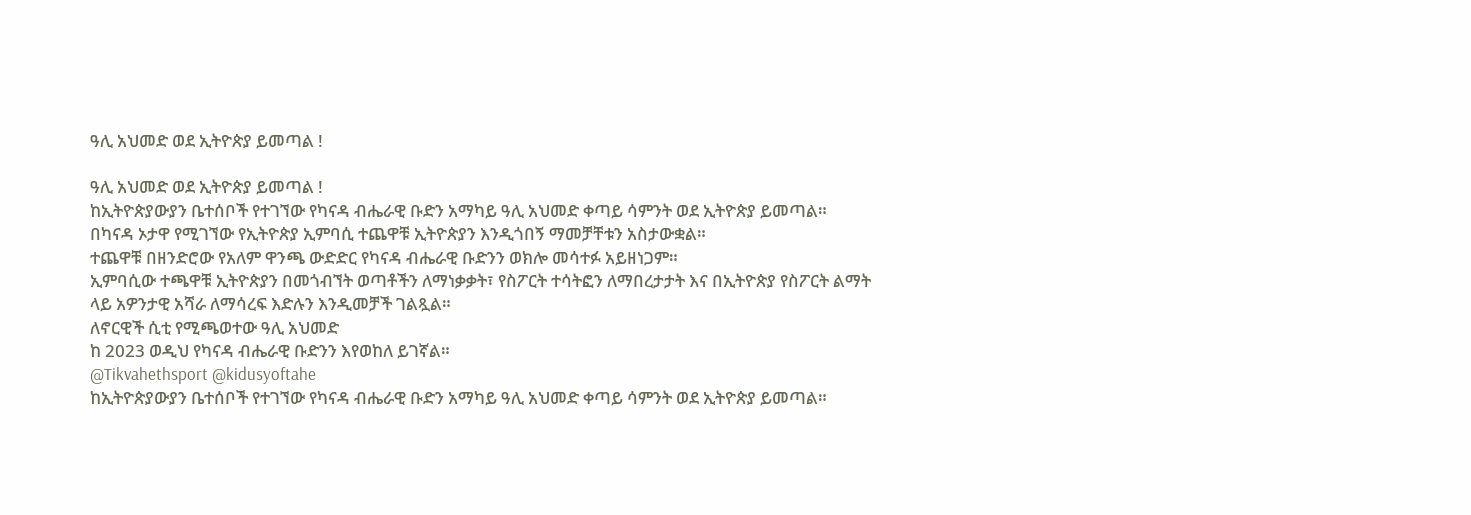ዓሊ አህመድ ወደ ኢትዮጵያ ይመጣል !

ዓሊ አህመድ ወደ ኢትዮጵያ ይመጣል !
ከኢትዮጵያውያን ቤተሰቦች የተገኘው የካናዳ ብሔራዊ ቡድን አማካይ ዓሊ አህመድ ቀጣይ ሳምንት ወደ ኢትዮጵያ ይመጣል።
በካናዳ ኦታዋ የሚገኘው የኢትዮጵያ ኢምባሲ ተጨዋቹ ኢትዮጵያን እንዲጎበኝ ማመቻቸቱን አስታውቋል።
ተጨዋቹ በዘንድሮው የአለም ዋንጫ ውድድር የካናዳ ብሔራዊ ቡድንን ወክሎ መሳተፉ አይዘነጋም።
ኢምባሲው ተጫዋቹ ኢትዮጵያን በመጎብኘት ወጣቶችን ለማነቃቃት፣ የስፖርት ተሳትፎን ለማበረታታት እና በኢትዮጵያ የስፖርት ልማት ላይ አዎንታዊ አሻራ ለማሳረፍ እድሉን እንዲመቻች ገልጿል።
ለኖርዊች ሲቲ የሚጫወተው ዓሊ አህመድ
ከ 2023 ወዲህ የካናዳ ብሔራዊ ቡድንን እየወከለ ይገኛል።
@Tikvahethsport @kidusyoftahe
ከኢትዮጵያውያን ቤተሰቦች የተገኘው የካናዳ ብሔራዊ ቡድን አማካይ ዓሊ አህመድ ቀጣይ ሳምንት ወደ ኢትዮጵያ ይመጣል።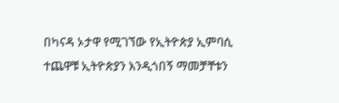በካናዳ ኦታዋ የሚገኘው የኢትዮጵያ ኢምባሲ ተጨዋቹ ኢትዮጵያን እንዲጎበኝ ማመቻቸቱን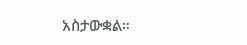አስታውቋል።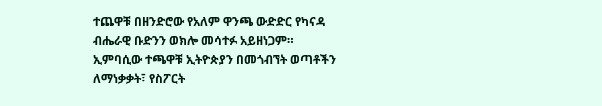ተጨዋቹ በዘንድሮው የአለም ዋንጫ ውድድር የካናዳ ብሔራዊ ቡድንን ወክሎ መሳተፉ አይዘነጋም።
ኢምባሲው ተጫዋቹ ኢትዮጵያን በመጎብኘት ወጣቶችን ለማነቃቃት፣ የስፖርት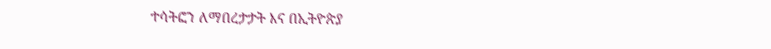ተሳትፎን ለማበረታታት እና በኢትዮጵያ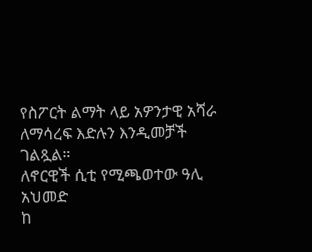የስፖርት ልማት ላይ አዎንታዊ አሻራ ለማሳረፍ እድሉን እንዲመቻች ገልጿል።
ለኖርዊች ሲቲ የሚጫወተው ዓሊ አህመድ
ከ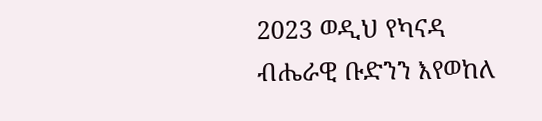2023 ወዲህ የካናዳ ብሔራዊ ቡድንን እየወከለ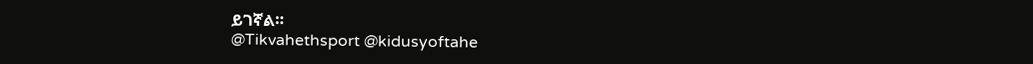ይገኛል።
@Tikvahethsport @kidusyoftahe